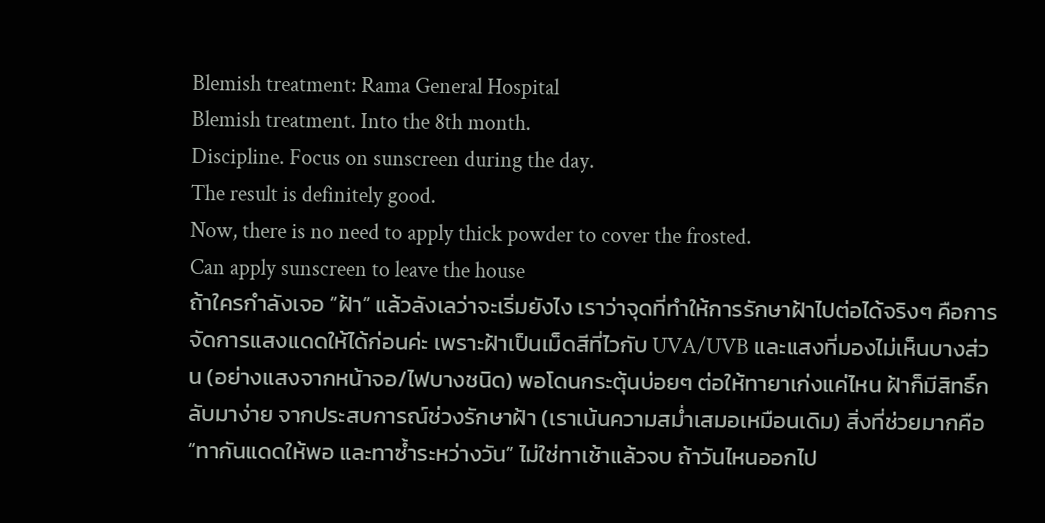Blemish treatment: Rama General Hospital
Blemish treatment. Into the 8th month.
Discipline. Focus on sunscreen during the day.
The result is definitely good.
Now, there is no need to apply thick powder to cover the frosted.
Can apply sunscreen to leave the house
ถ้าใครกำลังเจอ “ฝ้า” แล้วลังเลว่าจะเริ่มยังไง เราว่าจุดที่ทำให้การรักษาฝ้าไปต่อได้จริงๆ คือการจัดการแสงแดดให้ได้ก่อนค่ะ เพราะฝ้าเป็นเม็ดสีที่ไวกับ UVA/UVB และแสงที่มองไม่เห็นบางส่วน (อย่างแสงจากหน้าจอ/ไฟบางชนิด) พอโดนกระตุ้นบ่อยๆ ต่อให้ทายาเก่งแค่ไหน ฝ้าก็มีสิทธิ์กลับมาง่าย จากประสบการณ์ช่วงรักษาฝ้า (เราเน้นความสม่ำเสมอเหมือนเดิม) สิ่งที่ช่วยมากคือ “ทากันแดดให้พอ และทาซ้ำระหว่างวัน” ไม่ใช่ทาเช้าแล้วจบ ถ้าวันไหนออกไป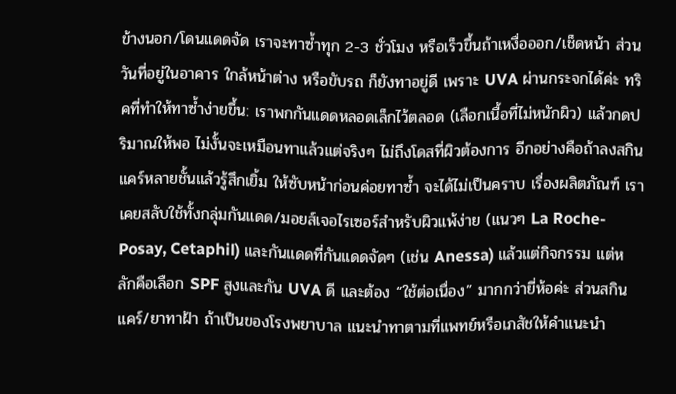ข้างนอก/โดนแดดจัด เราจะทาซ้ำทุก 2-3 ชั่วโมง หรือเร็วขึ้นถ้าเหงื่อออก/เช็ดหน้า ส่วนวันที่อยู่ในอาคาร ใกล้หน้าต่าง หรือขับรถ ก็ยังทาอยู่ดี เพราะ UVA ผ่านกระจกได้ค่ะ ทริคที่ทำให้ทาซ้ำง่ายขึ้น: เราพกกันแดดหลอดเล็กไว้ตลอด (เลือกเนื้อที่ไม่หนักผิว) แล้วกดปริมาณให้พอ ไม่งั้นจะเหมือนทาแล้วแต่จริงๆ ไม่ถึงโดสที่ผิวต้องการ อีกอย่างคือถ้าลงสกินแคร์หลายชั้นแล้วรู้สึกเยิ้ม ให้ซับหน้าก่อนค่อยทาซ้ำ จะได้ไม่เป็นคราบ เรื่องผลิตภัณฑ์ เราเคยสลับใช้ทั้งกลุ่มกันแดด/มอยส์เจอไรเซอร์สำหรับผิวแพ้ง่าย (แนวๆ La Roche-Posay, Cetaphil) และกันแดดที่กันแดดจัดๆ (เช่น Anessa) แล้วแต่กิจกรรม แต่หลักคือเลือก SPF สูงและกัน UVA ดี และต้อง “ใช้ต่อเนื่อง” มากกว่ายี่ห้อค่ะ ส่วนสกินแคร์/ยาทาฝ้า ถ้าเป็นของโรงพยาบาล แนะนำทาตามที่แพทย์หรือเภสัชให้คำแนะนำ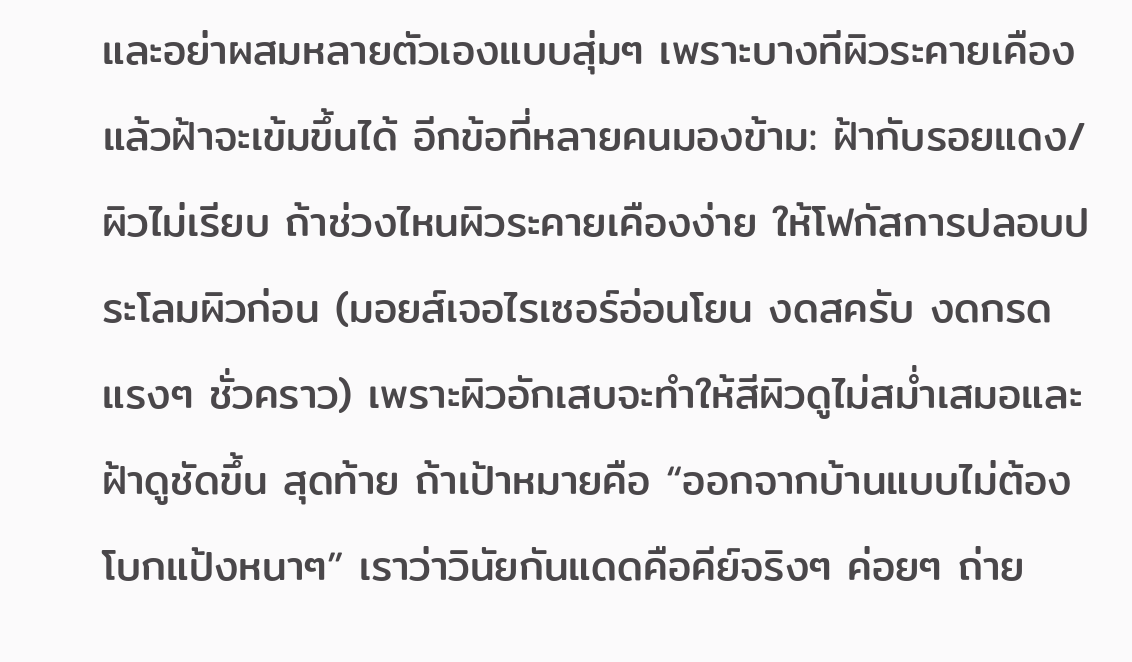และอย่าผสมหลายตัวเองแบบสุ่มๆ เพราะบางทีผิวระคายเคืองแล้วฝ้าจะเข้มขึ้นได้ อีกข้อที่หลายคนมองข้าม: ฝ้ากับรอยแดง/ผิวไม่เรียบ ถ้าช่วงไหนผิวระคายเคืองง่าย ให้โฟกัสการปลอบประโลมผิวก่อน (มอยส์เจอไรเซอร์อ่อนโยน งดสครับ งดกรดแรงๆ ชั่วคราว) เพราะผิวอักเสบจะทำให้สีผิวดูไม่สม่ำเสมอและฝ้าดูชัดขึ้น สุดท้าย ถ้าเป้าหมายคือ “ออกจากบ้านแบบไม่ต้องโบกแป้งหนาๆ” เราว่าวินัยกันแดดคือคีย์จริงๆ ค่อยๆ ถ่าย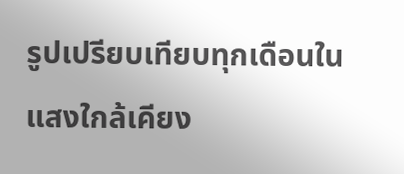รูปเปรียบเทียบทุกเดือนในแสงใกล้เคียง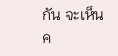กัน จะเห็นค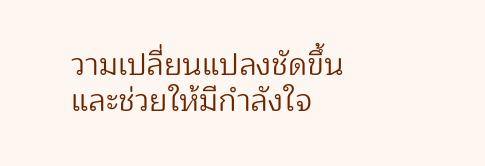วามเปลี่ยนแปลงชัดขึ้น และช่วยให้มีกำลังใจ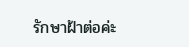รักษาฝ้าต่อค่ะ